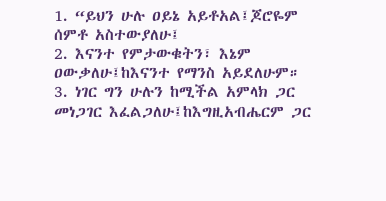1. “ይህን ሁሉ ዐይኔ አይቶአል፤ጆሮዬም ሰምቶ አስተውያለሁ፤
2. እናንተ የምታውቁትን፣ እኔም ዐውቃለሁ፤ከእናንተ የማንስ አይደለሁም።
3. ነገር ግን ሁሉን ከሚችል አምላክ ጋር መነጋገር እፈልጋለሁ፤ከእግዚአብሔርም ጋር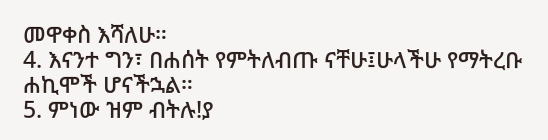መዋቀስ እሻለሁ።
4. እናንተ ግን፣ በሐሰት የምትለብጡ ናቸሁ፤ሁላችሁ የማትረቡ ሐኪሞች ሆናችኋል።
5. ምነው ዝም ብትሉ!ያ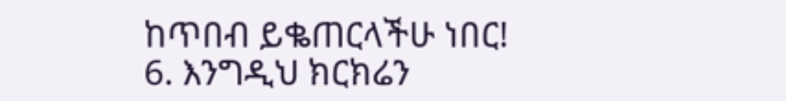ከጥበብ ይቈጠርላችሁ ነበር!
6. እንግዲህ ክርክሬን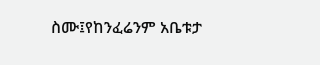ስሙ፤የከንፈሬንም አቤቱታ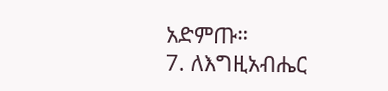አድምጡ።
7. ለእግዚአብሔር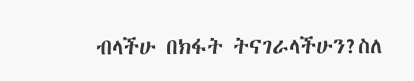ብላችሁ በክፋት ትናገራላችሁን?ስለ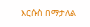እርሱስ በማታለል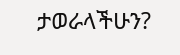ታወራላችሁን?